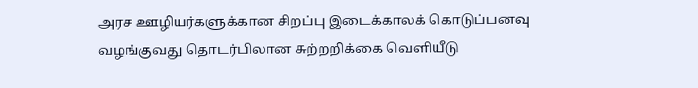அரச ஊழியர்களுக்கான சிறப்பு இடைக்காலக் கொடுப்பனவு வழங்குவது தொடர்பிலான சுற்றறிக்கை வெளியீடு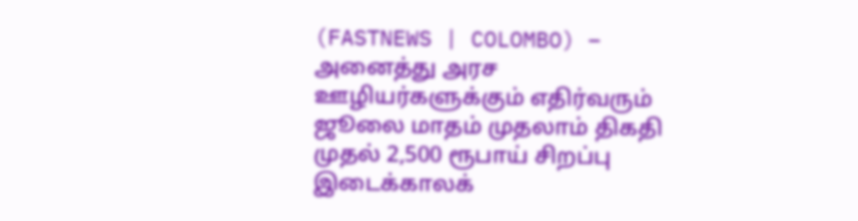(FASTNEWS | COLOMBO) – அனைத்து அரச ஊழியர்களுக்கும் எதிர்வரும் ஜூலை மாதம் முதலாம் திகதி முதல் 2,500 ரூபாய் சிறப்பு இடைக்காலக்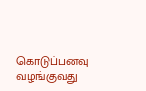கொடுப்பனவு வழங்குவது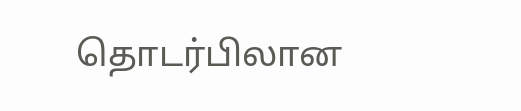தொடர்பிலான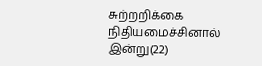சுற்றறிக்கை நிதியமைச்சினால் இன்று(22)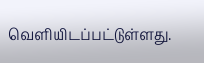வெளியிடப்பட்டுள்ளது.